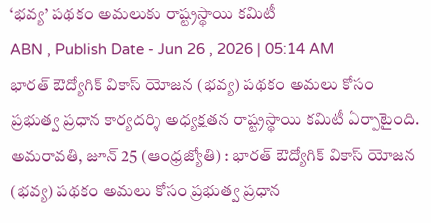‘భవ్య’ పథకం అమలుకు రాష్ట్రస్థాయి కమిటీ
ABN , Publish Date - Jun 26 , 2026 | 05:14 AM
భారత్ ఔద్యోగిక్ వికాస్ యోజన (భవ్య) పథకం అమలు కోసం ప్రభుత్వ ప్రధాన కార్యదర్శి అధ్యక్షతన రాష్ట్రస్థాయి కమిటీ ఏర్పాటైంది.
అమరావతి, జూన్ 25 (ఆంధ్రజ్యోతి) : భారత్ ఔద్యోగిక్ వికాస్ యోజన (భవ్య) పథకం అమలు కోసం ప్రభుత్వ ప్రధాన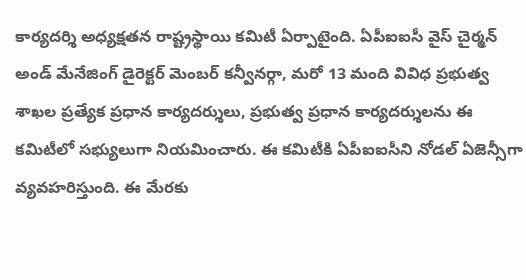కార్యదర్శి అధ్యక్షతన రాష్ట్రస్థాయి కమిటీ ఏర్పాటైంది. ఏపీఐఐసీ వైస్ చైర్మన్ అండ్ మేనేజింగ్ డైరెక్టర్ మెంబర్ కన్వీనర్గా, మరో 13 మంది వివిధ ప్రభుత్వ శాఖల ప్రత్యేక ప్రధాన కార్యదర్శులు, ప్రభుత్వ ప్రధాన కార్యదర్శులను ఈ కమిటీలో సభ్యులుగా నియమించారు. ఈ కమిటీకి ఏపీఐఐసీని నోడల్ ఏజెన్సీగా వ్యవహరిస్తుంది. ఈ మేరకు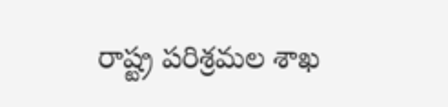రాష్ట్ర పరిశ్రమల శాఖ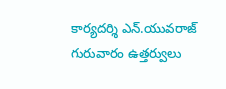కార్యదర్శి ఎన్.యువరాజ్ గురువారం ఉత్తర్వులు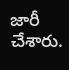జారీ చేశారు.